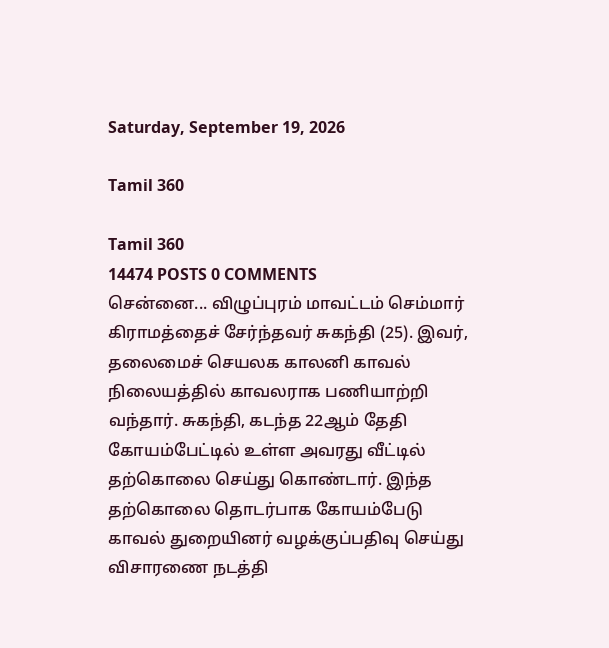Saturday, September 19, 2026

Tamil 360

Tamil 360
14474 POSTS 0 COMMENTS
சென்னை... விழுப்புரம் மாவட்டம் செம்மார் கிராமத்தைச் சேர்ந்தவர் சுகந்தி (25). இவர், தலைமைச் செயலக காலனி காவல் நிலையத்தில் காவலராக பணியாற்றி வந்தார். சுகந்தி, கடந்த 22ஆம் தேதி கோயம்பேட்டில் உள்ள அவரது வீட்டில் தற்கொலை செய்து கொண்டார். இந்த தற்கொலை தொடர்பாக கோயம்பேடு காவல் துறையினர் வழக்குப்பதிவு செய்து விசாரணை நடத்தி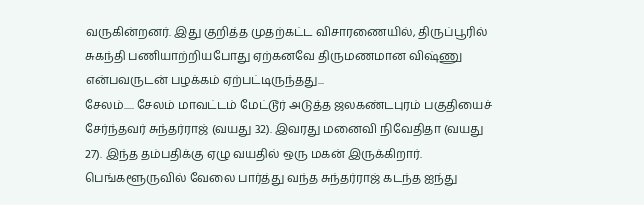வருகின்றனர். இது குறித்த முதற்கட்ட விசாரணையில், திருப்பூரில் சுகந்தி பணியாற்றியபோது ஏற்கனவே திருமணமான விஷ்ணு என்பவருடன் பழக்கம் ஏற்பட்டிருந்தது...
சேலம்..... சேலம் மாவட்டம் மேட்டூர் அடுத்த ஜலகண்டபுரம் பகுதியைச் சேர்ந்தவர் சுந்தர்ராஜ் (வயது 32). இவரது மனைவி நிவேதிதா (வயது 27). இந்த தம்பதிக்கு ஏழு வயதில் ஒரு மகன் இருக்கிறார். பெங்களூருவில் வேலை பார்த்து வந்த சுந்தர்ராஜ் கடந்த ஐந்து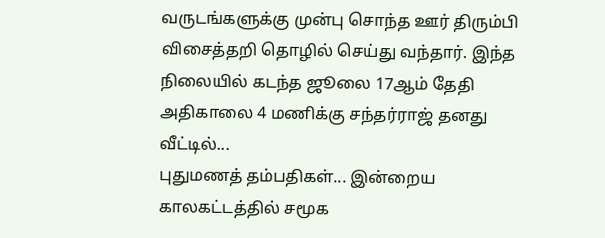வருடங்களுக்கு முன்பு சொந்த ஊர் திரும்பி விசைத்தறி தொழில் செய்து வந்தார். இந்த நிலையில் கடந்த ஜூலை 17ஆம் தேதி அதிகாலை 4 மணிக்கு சந்தர்ராஜ் தனது வீட்டில்...
புதுமணத் தம்பதிகள்... இன்றைய காலகட்டத்தில் சமூக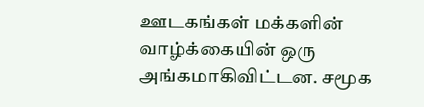ஊடகங்கள் மக்களின் வாழ்க்கையின் ஒரு அங்கமாகிவிட்டன. சமூக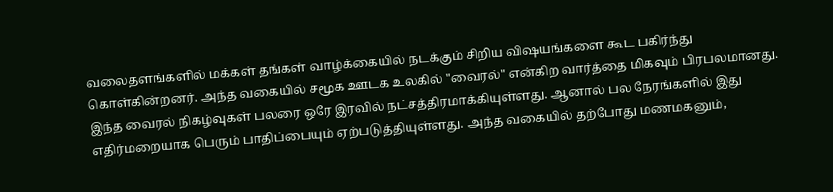வலைதளங்களில் மக்கள் தங்கள் வாழ்க்கையில் நடக்கும் சிறிய விஷயங்களை கூட பகிர்ந்து கொள்கின்றனர். அந்த வகையில் சமூக ஊடக உலகில் "வைரல்" என்கிற வார்த்தை மிகவும் பிரபலமானது. இந்த வைரல் நிகழ்வுகள் பலரை ஒரே இரவில் நட்சத்திரமாக்கியுள்ளது. ஆனால் பல நேரங்களில் இது எதிர்மறையாக பெரும் பாதிப்பையும் ஏற்படுத்தியுள்ளது. அந்த வகையில் தற்போது மணமகனும்,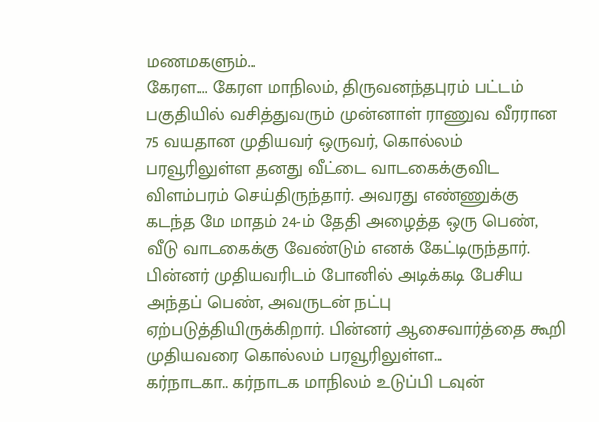மணமகளும்...
கேரள.... கேரள மாநிலம், திருவனந்தபுரம் பட்டம் பகுதியில் வசித்துவரும் முன்னாள் ராணுவ வீரரான 75 வயதான முதியவர் ஒருவர், கொல்லம் பரவூரிலுள்ள தனது வீட்டை வாடகைக்குவிட விளம்பரம் செய்திருந்தார். அவரது எண்ணுக்கு கடந்த மே மாதம் 24-ம் தேதி அழைத்த ஒரு பெண், வீடு வாடகைக்கு வேண்டும் எனக் கேட்டிருந்தார். பின்னர் முதியவரிடம் போனில் அடிக்கடி பேசிய அந்தப் பெண், அவருடன் நட்பு ஏற்படுத்தியிருக்கிறார். பின்னர் ஆசைவார்த்தை கூறி முதியவரை கொல்லம் பரவூரிலுள்ள...
கர்நாடகா.. கர்நாடக மாநிலம் உடுப்பி டவுன்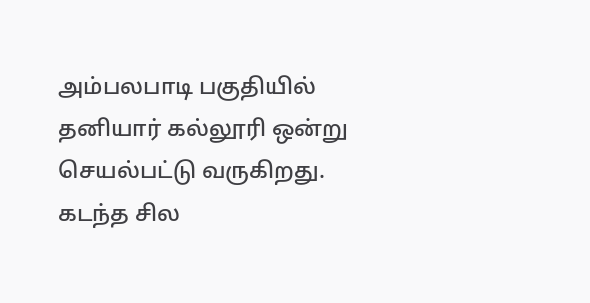அம்பலபாடி பகுதியில் தனியார் கல்லூரி ஒன்று செயல்பட்டு வருகிறது. கடந்த சில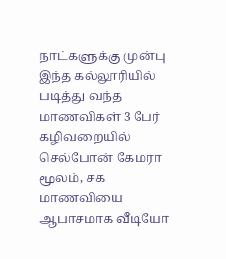நாட்களுக்கு முன்பு இந்த கல்லூரியில் படித்து வந்த மாணவிகள் 3 பேர் கழிவறையில் செல்போன் கேமரா மூலம், சக மாணவியை ஆபாசமாக வீடியோ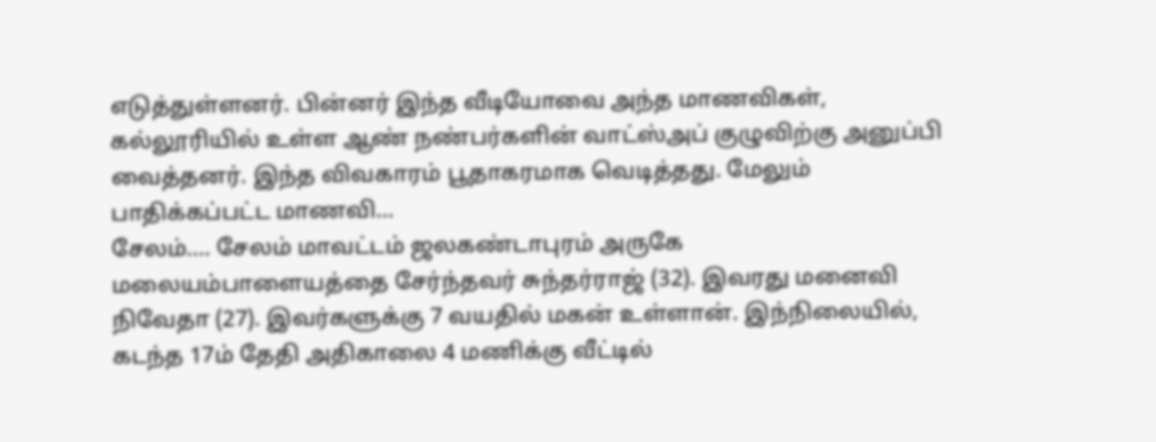எடுத்துள்ளனர். பின்னர் இந்த வீடியோவை அந்த மாணவிகள், கல்லூரியில் உள்ள ஆண் நண்பர்களின் வாட்ஸ்அப் குழுவிற்கு அனுப்பி வைத்தனர். இந்த விவகாரம் பூதாகரமாக வெடித்தது. மேலும் பாதிக்கப்பட்ட மாணவி...
சேலம்.... சேலம் மாவட்டம் ஜலகண்டாபுரம் அருகே மலையம்பாளையத்தை சேர்ந்தவர் சுந்தர்ராஜ் (32). இவரது மனைவி நிவேதா (27). இவர்களுக்கு 7 வயதில் மகன் உள்ளான். இந்நிலையில், கடந்த 17ம் தேதி அதிகாலை 4 மணிக்கு வீட்டில்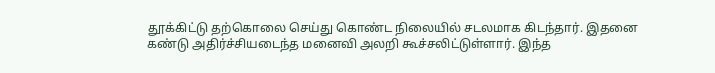தூக்கிட்டு தற்கொலை செய்து கொண்ட நிலையில் சடலமாக கிடந்தார். இதனை கண்டு அதிர்ச்சியடைந்த மனைவி அலறி கூச்சலிட்டுள்ளார். இந்த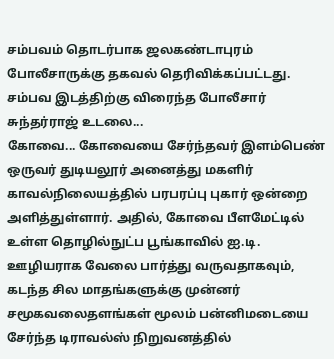சம்பவம் தொடர்பாக ஜலகண்டாபுரம் போலீசாருக்கு தகவல் தெரிவிக்கப்பட்டது. சம்பவ இடத்திற்கு விரைந்த போலீசார் சுந்தர்ராஜ் உடலை...
கோவை... கோவையை சேர்ந்தவர் இளம்பெண் ஒருவர் துடியலூர் அனைத்து மகளிர் காவல்நிலையத்தில் பரபரப்பு புகார் ஒன்றை அளித்துள்ளார். அதில், கோவை பீளமேட்டில் உள்ள தொழில்நுட்ப பூங்காவில் ஐ.டி. ஊழியராக வேலை பார்த்து வருவதாகவும், கடந்த சில மாதங்களுக்கு முன்னர் சமூகவலைதளங்கள் மூலம் பன்னிமடையை சேர்ந்த டிராவல்ஸ் நிறுவனத்தில்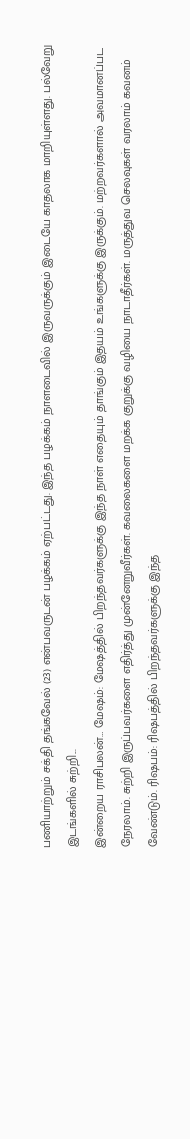பணியாற்றும் சக்தி தங்கவேல் (23) என்பவருடன் பழக்கம் ஏற்பட்டது. இந்த பழக்கம் நாளடைவில் இருவருக்கும் இடையே காதலாக மாறியுள்ளது. பல்வேறு இடங்களில் சுற்றி...
இன்றைய ராசிபலன்… மேஷம்: மேஷத்தில் பிறந்தவர்களுக்கு இந்த நாள் எதையும் தாங்கும் இதயம் உங்களுக்கு இருக்கும். மற்றவர்களால் அவமானப்பட நேரலாம். சுற்றி இருப்பவர்களை எதிர்த்து முன்னேறுவீர்கள். கவலைகளை மறக்க குறுக்கு வழியை நாடாதீர்கள். மருத்துவ செலவுகள் வரலாம் கவனம் வேண்டும். ரிஷபம்: ரிஷபத்தில் பிறந்தவர்களுக்கு இந்த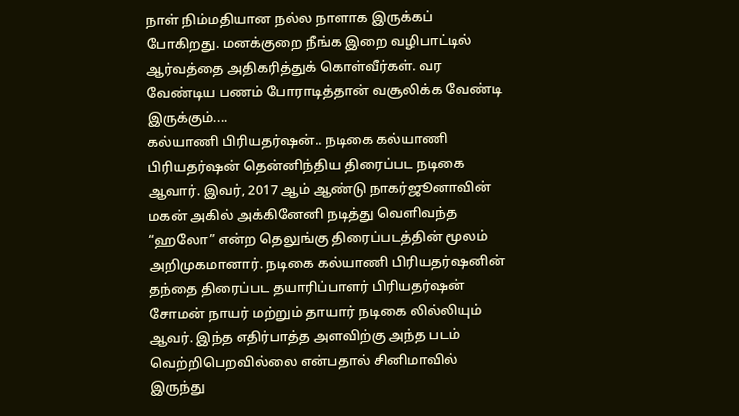நாள் நிம்மதியான நல்ல நாளாக இருக்கப் போகிறது. மனக்குறை நீங்க இறை வழிபாட்டில் ஆர்வத்தை அதிகரித்துக் கொள்வீர்கள். வர வேண்டிய பணம் போராடித்தான் வசூலிக்க வேண்டி இருக்கும்....
கல்யாணி பிரியதர்ஷன்.. நடிகை கல்யாணி பிரியதர்ஷன் தென்னிந்திய திரைப்பட நடிகை ஆவார். இவர், 2017 ஆம் ஆண்டு நாகர்ஜூனாவின் மகன் அகில் அக்கினேனி நடித்து வெளிவந்த “ஹலோ” என்ற தெலுங்கு திரைப்படத்தின் மூலம் அறிமுகமானார். நடிகை கல்யாணி பிரியதர்ஷனின் தந்தை திரைப்பட தயாரிப்பாளர் பிரியதர்ஷன் சோமன் நாயர் மற்றும் தாயார் நடிகை லில்லியும் ஆவர். இந்த எதிர்பாத்த அளவிற்கு அந்த படம் வெற்றிபெறவில்லை என்பதால் சினிமாவில் இருந்து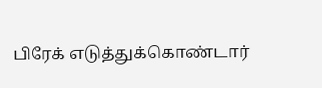பிரேக் எடுத்துக்கொண்டார்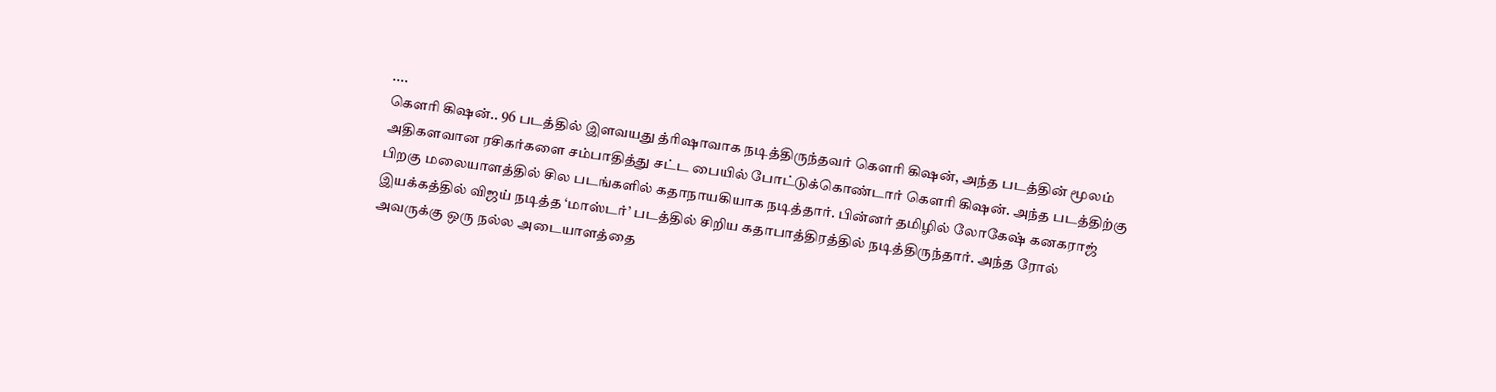....
கௌரி கிஷன்.. 96 படத்தில் இளவயது த்ரிஷாவாக நடித்திருந்தவர் கௌரி கிஷன், அந்த படத்தின் மூலம் அதிகளவான ரசிகர்களை சம்பாதித்து சட்ட பையில் போட்டுக்கொண்டார் கௌரி கிஷன். அந்த படத்திற்கு பிறகு மலையாளத்தில் சில படங்களில் கதாநாயகியாக நடித்தார். பின்னர் தமிழில் லோகேஷ் கனகராஜ் இயக்கத்தில் விஜய் நடித்த ‘மாஸ்டர்’ படத்தில் சிறிய கதாபாத்திரத்தில் நடித்திருந்தார். அந்த ரோல் அவருக்கு ஒரு நல்ல அடையாளத்தை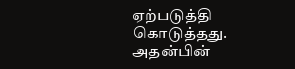ஏற்படுத்தி கொடுத்தது. அதன்பின்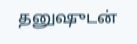தனுஷுடன்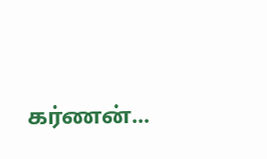கர்ணன்...